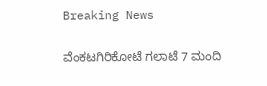Breaking News

ವೆಂಕಟಗಿರಿಕೋಟೆ ಗಲಾಟೆ 7 ಮಂದಿ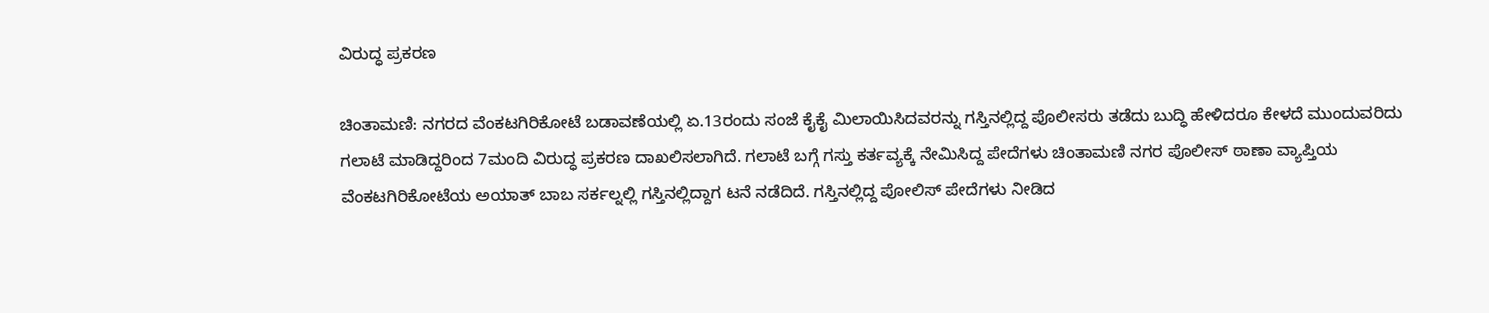ವಿರುದ್ಧ ಪ್ರಕರಣ

ಚಿಂತಾಮಣಿ: ನಗರದ ವೆಂಕಟಗಿರಿಕೋಟೆ ಬಡಾವಣೆಯಲ್ಲಿ ಏ.13ರಂದು ಸಂಜೆ ಕೈಕೈ ಮಿಲಾಯಿಸಿದವರನ್ನು ಗಸ್ತಿನಲ್ಲಿದ್ದ ಪೊಲೀಸರು ತಡೆದು ಬುದ್ಧಿ ಹೇಳಿದರೂ ಕೇಳದೆ ಮುಂದುವರಿದು ಗಲಾಟೆ ಮಾಡಿದ್ದರಿಂದ 7ಮಂದಿ ವಿರುದ್ಧ ಪ್ರಕರಣ ದಾಖಲಿಸಲಾಗಿದೆ. ಗಲಾಟೆ ಬಗ್ಗೆ ಗಸ್ತು ಕರ್ತವ್ಯಕ್ಕೆ ನೇಮಿಸಿದ್ದ ಪೇದೆಗಳು ಚಿಂತಾಮಣಿ ನಗರ ಪೊಲೀಸ್ ಠಾಣಾ ವ್ಯಾಪ್ತಿಯ ವೆಂಕಟಗಿರಿಕೋಟೆಯ ಅಯಾತ್ ಬಾಬ ಸರ್ಕಲ್ನಲ್ಲಿ ಗಸ್ತಿನಲ್ಲಿದ್ದಾಗ ಟನೆ ನಡೆದಿದೆ. ಗಸ್ತಿನಲ್ಲಿದ್ದ ಪೋಲಿಸ್ ಪೇದೆಗಳು ನೀಡಿದ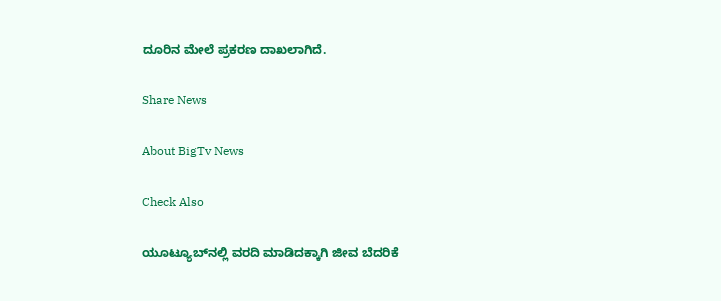ದೂರಿನ ಮೇಲೆ ಪ್ರಕರಣ ದಾಖಲಾಗಿದೆ.

Share News

About BigTv News

Check Also

ಯೂಟ್ಯೂಬ್‌ನಲ್ಲಿ ವರದಿ ಮಾಡಿದಕ್ಕಾಗಿ ಜೀವ ಬೆದರಿಕೆ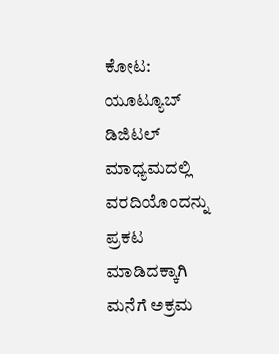ಕೋಟ: ಯೂಟ್ಯೂಬ್‌ ಡಿಜಿಟಲ್‌ ಮಾಧ್ಯಮದಲ್ಲಿ ವರದಿಯೊಂದನ್ನು ಪ್ರಕಟ ಮಾಡಿದಕ್ಕಾಗಿ ಮನೆಗೆ ಅಕ್ರಮ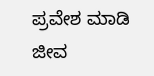ಪ್ರವೇಶ ಮಾಡಿ ಜೀವ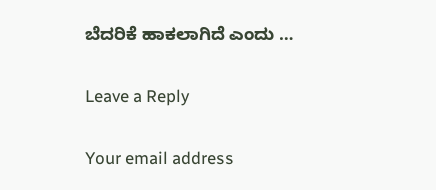ಬೆದರಿಕೆ ಹಾಕಲಾಗಿದೆ ಎಂದು …

Leave a Reply

Your email address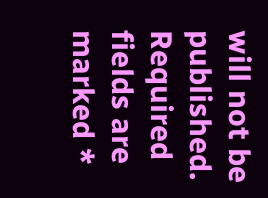will not be published. Required fields are marked *